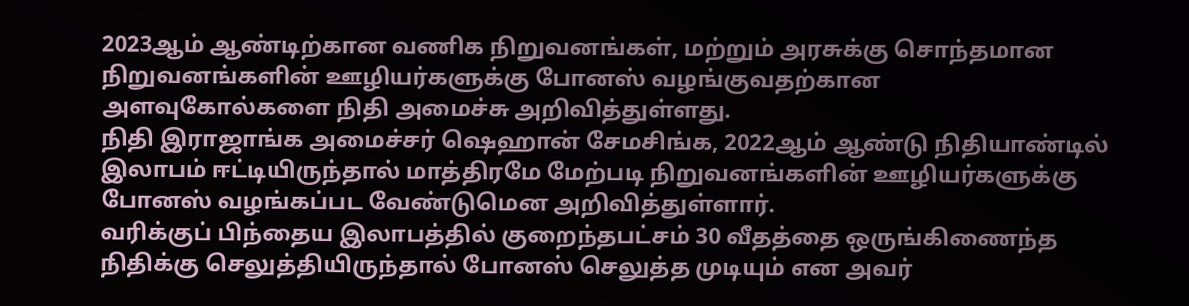2023ஆம் ஆண்டிற்கான வணிக நிறுவனங்கள், மற்றும் அரசுக்கு சொந்தமான நிறுவனங்களின் ஊழியர்களுக்கு போனஸ் வழங்குவதற்கான அளவுகோல்களை நிதி அமைச்சு அறிவித்துள்ளது.
நிதி இராஜாங்க அமைச்சர் ஷெஹான் சேமசிங்க, 2022ஆம் ஆண்டு நிதியாண்டில் இலாபம் ஈட்டியிருந்தால் மாத்திரமே மேற்படி நிறுவனங்களின் ஊழியர்களுக்கு போனஸ் வழங்கப்பட வேண்டுமென அறிவித்துள்ளார்.
வரிக்குப் பிந்தைய இலாபத்தில் குறைந்தபட்சம் 30 வீதத்தை ஒருங்கிணைந்த நிதிக்கு செலுத்தியிருந்தால் போனஸ் செலுத்த முடியும் என அவர்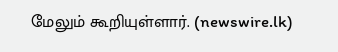மேலும் கூறியுள்ளார். (newswire.lk)